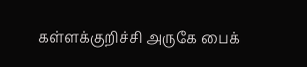கள்ளக்குறிச்சி அருகே பைக்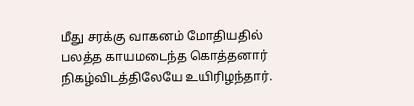மீது சரக்கு வாகனம் மோதியதில் பலத்த காயமடைந்த கொத்தனார் நிகழ்விடத்திலேயே உயிரிழந்தார்.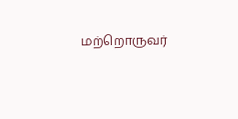மற்றொருவர்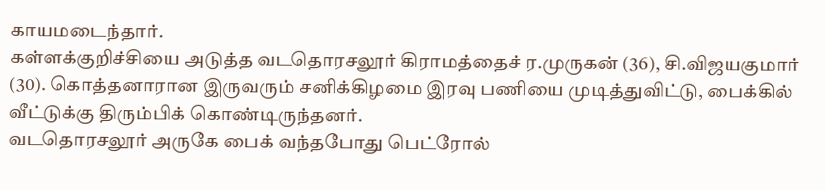காயமடைந்தார்.
கள்ளக்குறிச்சியை அடுத்த வடதொரசலூர் கிராமத்தைச் ர.முருகன் (36), சி.விஜயகுமார் (30). கொத்தனாரான இருவரும் சனிக்கிழமை இரவு பணியை முடித்துவிட்டு, பைக்கில் வீட்டுக்கு திரும்பிக் கொண்டிருந்தனர்.
வடதொரசலூர் அருகே பைக் வந்தபோது பெட்ரோல்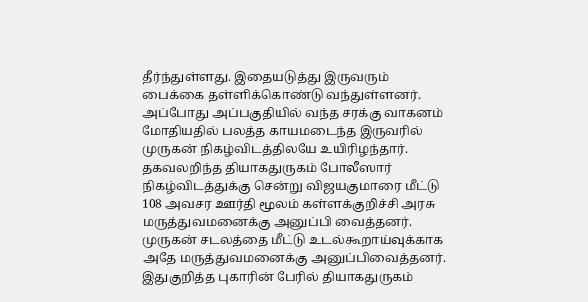தீர்ந்துள்ளது. இதையடுத்து இருவரும் பைக்கை தள்ளிக்கொண்டு வந்துள்ளனர். அப்போது அப்பகுதியில் வந்த சரக்கு வாகனம் மோதியதில் பலத்த காயமடைந்த இருவரில் முருகன் நிகழ்விடத்திலயே உயிரிழந்தார்.
தகவலறிந்த தியாகதுருகம் போலீஸார் நிகழ்விடத்துக்கு சென்று விஜயகுமாரை மீட்டு 108 அவசர ஊர்தி மூலம் கள்ளக்குறிச்சி அரசு மருத்துவமனைக்கு அனுப்பி வைத்தனர். முருகன் சடலத்தை மீட்டு உடல்கூறாய்வுக்காக அதே மருத்துவமனைக்கு அனுப்பிவைத்தனர்.
இதுகுறித்த புகாரின் பேரில் தியாகதுருகம்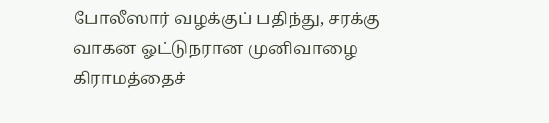போலீஸார் வழக்குப் பதிந்து, சரக்கு வாகன ஓட்டுநரான முனிவாழை கிராமத்தைச்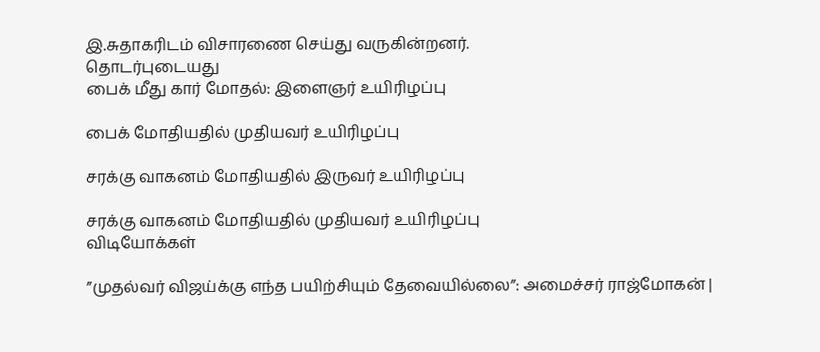இ.சுதாகரிடம் விசாரணை செய்து வருகின்றனர்.
தொடர்புடையது
பைக் மீது கார் மோதல்: இளைஞர் உயிரிழப்பு

பைக் மோதியதில் முதியவர் உயிரிழப்பு

சரக்கு வாகனம் மோதியதில் இருவர் உயிரிழப்பு

சரக்கு வாகனம் மோதியதில் முதியவர் உயிரிழப்பு
விடியோக்கள்

”முதல்வர் விஜய்க்கு எந்த பயிற்சியும் தேவையில்லை”: அமைச்சர் ராஜ்மோகன் |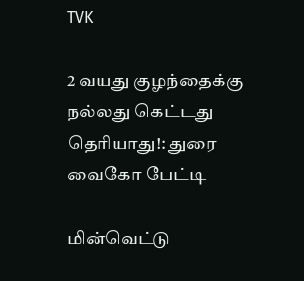TVK

2 வயது குழந்தைக்கு நல்லது கெட்டது தெரியாது!: துரை வைகோ பேட்டி

மின்வெட்டு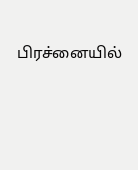பிரச்னையில்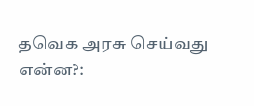தவெக அரசு செய்வது என்ன?: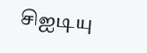சிஐடியு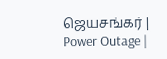ஜெயசங்கர் | Power Outage |